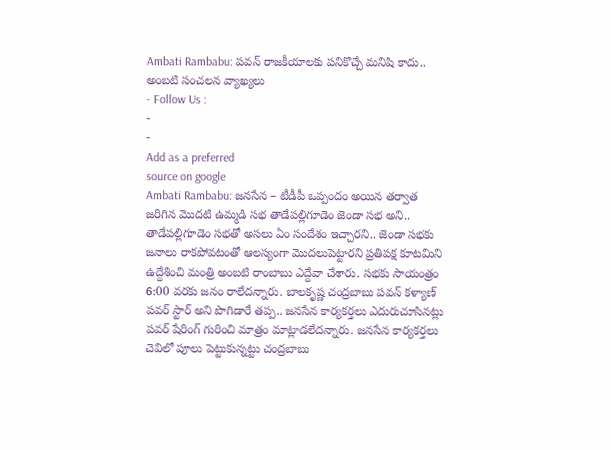Ambati Rambabu: పవన్ రాజకీయాలకు పనికొచ్చే మనిషి కాదు.. అంబటి సంచలన వ్యాఖ్యలు
- Follow Us :
-
-
Add as a preferred
source on google
Ambati Rambabu: జనసేన – టీడీపీ ఒప్పందం అయిన తర్వాత జరిగిన మొదటి ఉమ్మడి సభ తాడేపల్లిగూడెం జెండా సభ అని.. తాడేపల్లిగూడెం సభతో అసలు ఏం సందేశం ఇచ్చారని.. జెండా సభకు జనాలు రాకపోవటంతో ఆలస్యంగా మొదలుపెట్టారని ప్రతిపక్ష కూటమిని ఉద్దేశించి మంత్రి అంబటి రాంబాబు ఎద్దేవా చేశారు. సభకు సాయంత్రం 6:00 వరకు జనం రాలేదన్నారు. బాలకృష్ణ చంద్రబాబు పవన్ కళ్యాణ్ పవర్ స్టార్ అని పొగిడారే తప్ప.. జనసేన కార్యకర్తలు ఎదురుచూసినట్లు పవర్ షేరింగ్ గురించి మాత్రం మాట్లాడలేదన్నారు. జనసేన కార్యకర్తలు చెవిలో పూలు పెట్టుకున్నట్టు చంద్రబాబు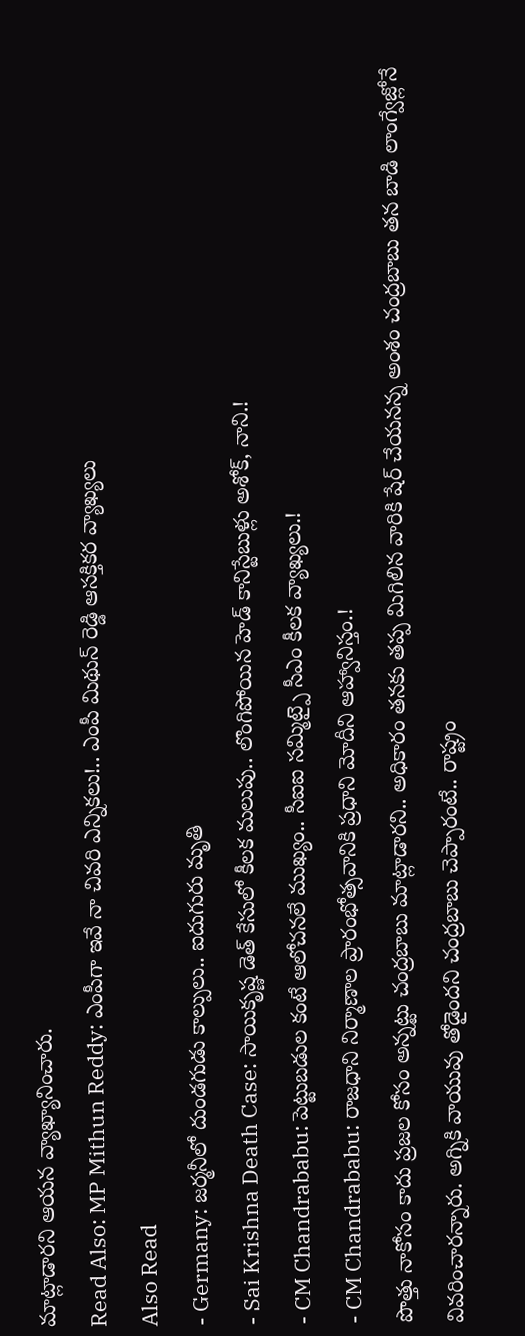మాట్లాడారని ఆయన వ్యాఖ్యానించారు.
Read Also: MP Mithun Reddy: ఎంపీగా ఇవే నా చివరి ఎన్నికలు!.. ఎంపీ మిథున్ రెడ్డి ఆసక్తికర వ్యాఖ్యలు
Also Read
- Germany: జర్మనీలో దుండగుడు కాల్పులు.. ఐదుగురు మృతి
- Sai Krishna Death Case: సాయికృష్ణ డెత్ కేసులో కీలక మలుపు.. లొంగిపోయిన హెడ్ కానిస్టేబుళ్లు అశోక్, నాని.!
- CM Chandrababu: పెట్టుబడుల కంటే ఆలోచనలే ముఖ్యం.. సీఐఐ సమ్మిట్పై సీఎం కీలక వ్యాఖ్యలు.!
- CM Chandrababu: రాజధాని నిర్మాణాల ప్రారంభోత్సవానికి ప్రధాని మోదీని ఆహ్వానిస్తం.!
పొత్తు నాకోసం కాదు ప్రజల కోసం అన్నట్టు చంద్రబాబు మాట్లాడారని.. అధికారం తనకు తప్ప మిగిలిన వారికి షేర్ చేయనన్న అంశం చంద్రబాబు తన బాడి లాంగ్వేజ్లోనే వివరించారన్నారు. అగ్నికి వాయువు తోడైందని చంద్రబాబు చెప్పారంటే.. రాష్ట్రం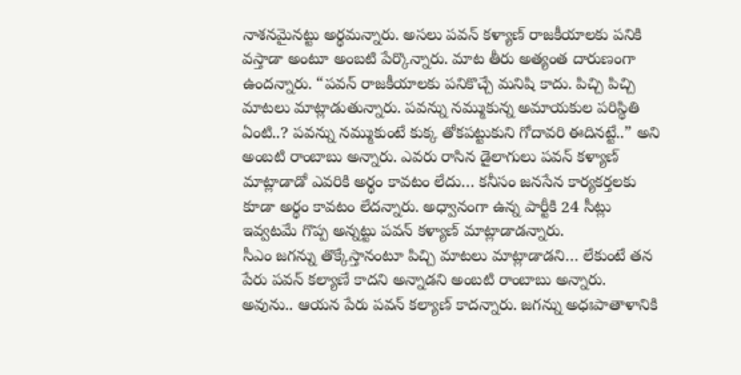నాశనమైనట్టు అర్థమన్నారు. అసలు పవన్ కళ్యాణ్ రాజకీయాలకు పనికి వస్తాడా అంటూ అంబటి పేర్కొన్నారు. మాట తీరు అత్యంత దారుణంగా ఉందన్నారు. “పవన్ రాజకీయాలకు పనికొచ్చే మనిషి కాదు. పిచ్చి పిచ్చి మాటలు మాట్లాడుతున్నారు. పవన్ను నమ్ముకున్న అమాయకుల పరిస్థితి ఏంటి..? పవన్ను నమ్ముకుంటే కుక్క తోకపట్టుకుని గోదావరి ఈదినట్టే..” అని అంబటి రాంబాబు అన్నారు. ఎవరు రాసిన డైలాగులు పవన్ కళ్యాణ్ మాట్లాడాడో ఎవరికి అర్థం కావటం లేదు… కనీసం జనసేన కార్యకర్తలకు కూడా అర్థం కావటం లేదన్నారు. అధ్వానంగా ఉన్న పార్టీకి 24 సీట్లు ఇవ్వటమే గొప్ప అన్నట్టు పవన్ కళ్యాణ్ మాట్లాడాడన్నారు.
సీఎం జగన్ను తొక్కేస్తానంటూ పిచ్చి మాటలు మాట్లాడాడని… లేకుంటే తన పేరు పవన్ కల్యాణే కాదని అన్నాడని అంబటి రాంబాబు అన్నారు. అవును.. ఆయన పేరు పవన్ కల్యాణ్ కాదన్నారు. జగన్ను అధఃపాతాళానికి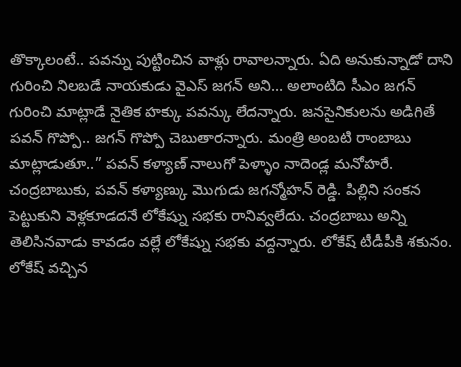తొక్కాలంటే.. పవన్ను పుట్టించిన వాళ్లు రావాలన్నారు. ఏది అనుకున్నాడో దాని గురించి నిలబడే నాయకుడు వైఎస్ జగన్ అని… అలాంటిది సీఎం జగన్ గురించి మాట్లాడే నైతిక హక్కు పవన్కు లేదన్నారు. జనసైనికులను అడిగితే పవన్ గొప్పో.. జగన్ గొప్పో చెబుతారన్నారు. మంత్రి అంబటి రాంబాబు మాట్లాడుతూ..” పవన్ కళ్యాణ్ నాలుగో పెళ్ళాం నాదెండ్ల మనోహరే. చంద్రబాబుకు, పవన్ కళ్యాణ్కు మొగుడు జగన్మోహన్ రెడ్డి. పిల్లిని సంకన పెట్టుకుని వెళ్లకూడదనే లోకేష్ను సభకు రానివ్వలేదు. చంద్రబాబు అన్ని తెలిసినవాడు కావడం వల్లే లోకేష్ను సభకు వద్దన్నారు. లోకేష్ టీడీపీకి శకునం. లోకేష్ వచ్చిన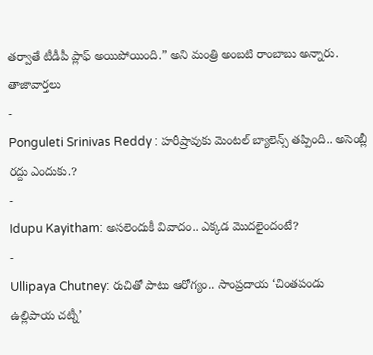తర్వాతే టీడీపీ ప్లాఫ్ అయిపోయింది.” అని మంత్రి అంబటి రాంబాబు అన్నారు.
తాజావార్తలు
-
Ponguleti Srinivas Reddy : హరీష్రావుకు మెంటల్ బ్యాలెన్స్ తప్పింది.. అసెంబ్లీ రద్దు ఎందుకు.?
-
Idupu Kayitham: అసలెందుకీ వివాదం.. ఎక్కడ మొదలైందంటే?
-
Ullipaya Chutney: రుచితో పాటు ఆరోగ్యం.. సాంప్రదాయ ‘చింతపండు ఉల్లిపాయ చట్నీ’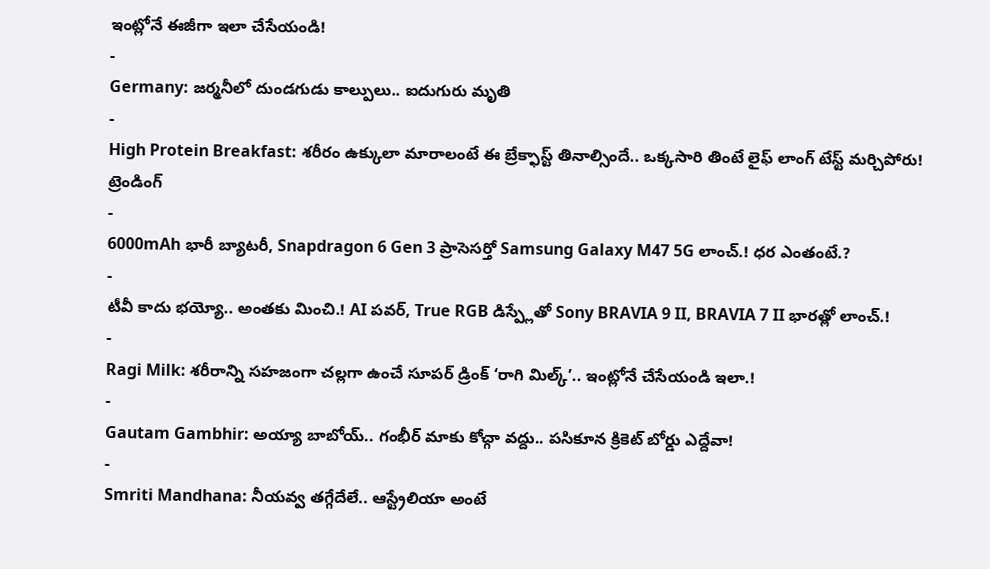ఇంట్లోనే ఈజీగా ఇలా చేసేయండి!
-
Germany: జర్మనీలో దుండగుడు కాల్పులు.. ఐదుగురు మృతి
-
High Protein Breakfast: శరీరం ఉక్కులా మారాలంటే ఈ బ్రేక్ఫాస్ట్ తినాల్సిందే.. ఒక్కసారి తింటే లైఫ్ లాంగ్ టేస్ట్ మర్చిపోరు!
ట్రెండింగ్
-
6000mAh భారీ బ్యాటరీ, Snapdragon 6 Gen 3 ప్రాసెసర్తో Samsung Galaxy M47 5G లాంచ్.! ధర ఎంతంటే.?
-
టీవీ కాదు భయ్యో.. అంతకు మించి.! AI పవర్, True RGB డిస్ప్లేతో Sony BRAVIA 9 II, BRAVIA 7 II భారత్లో లాంచ్.!
-
Ragi Milk: శరీరాన్ని సహజంగా చల్లగా ఉంచే సూపర్ డ్రింక్ ‘రాగి మిల్క్’.. ఇంట్లోనే చేసేయండి ఇలా.!
-
Gautam Gambhir: అయ్యా బాబోయ్.. గంభీర్ మాకు కోచ్గా వద్దు.. పసికూన క్రికెట్ బోర్డు ఎద్దేవా!
-
Smriti Mandhana: నీయవ్వ తగ్గేదేలే.. ఆస్ట్రేలియా అంటే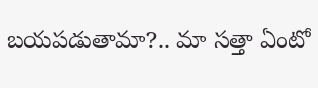బయపడుతామా?.. మా సత్తా ఏంటో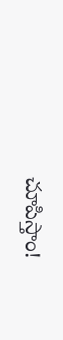చూపిస్తాం!